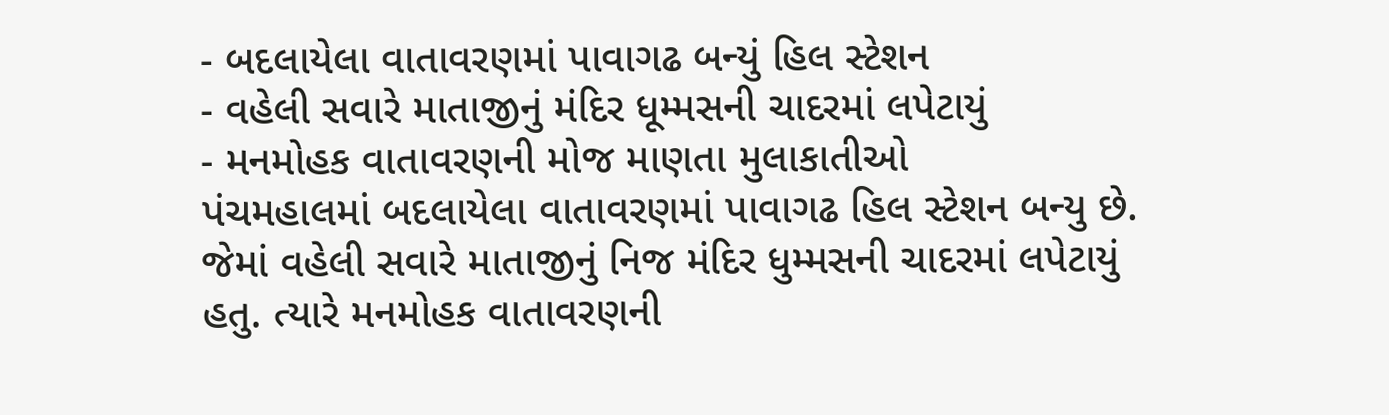- બદલાયેલા વાતાવરણમાં પાવાગઢ બન્યું હિલ સ્ટેશન
- વહેલી સવારે માતાજીનું મંદિર ધૂમ્મસની ચાદરમાં લપેટાયું
- મનમોહક વાતાવરણની મોજ માણતા મુલાકાતીઓ
પંચમહાલમાં બદલાયેલા વાતાવરણમાં પાવાગઢ હિલ સ્ટેશન બન્યુ છે. જેમાં વહેલી સવારે માતાજીનું નિજ મંદિર ધુમ્મસની ચાદરમાં લપેટાયું હતુ. ત્યારે મનમોહક વાતાવરણની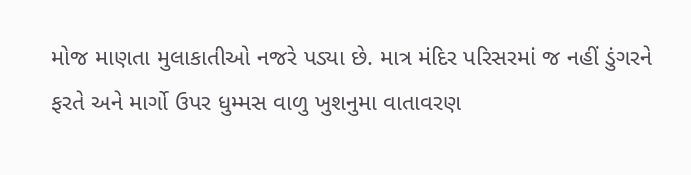મોજ માણતા મુલાકાતીઓ નજરે પડ્યા છે. માત્ર મંદિર પરિસરમાં જ નહીં ડુંગરને ફરતે અને માર્ગો ઉપર ધુમ્મસ વાળુ ખુશનુમા વાતાવરણ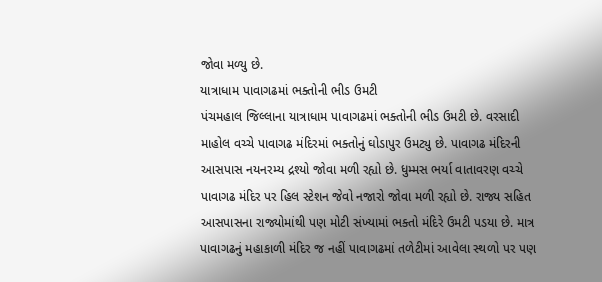જોવા મળ્યુ છે.
યાત્રાધામ પાવાગઢમાં ભક્તોની ભીડ ઉમટી
પંચમહાલ જિલ્લાના યાત્રાધામ પાવાગઢમાં ભક્તોની ભીડ ઉમટી છે. વરસાદી માહોલ વચ્ચે પાવાગઢ મંદિરમાં ભક્તોનું ઘોડાપુર ઉમટ્યુ છે. પાવાગઢ મંદિરની આસપાસ નયનરમ્ય દ્રશ્યો જોવા મળી રહ્યો છે. ધુમ્મસ ભર્યા વાતાવરણ વચ્ચે પાવાગઢ મંદિર પર હિલ સ્ટેશન જેવો નજારો જોવા મળી રહ્યો છે. રાજ્ય સહિત આસપાસના રાજ્યોમાંથી પણ મોટી સંખ્યામાં ભક્તો મંદિરે ઉમટી પડયા છે. માત્ર પાવાગઢનું મહાકાળી મંદિર જ નહીં પાવાગઢમાં તળેટીમાં આવેલા સ્થળો પર પણ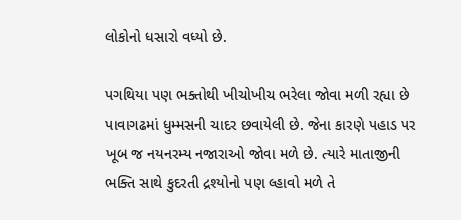લોકોનો ધસારો વધ્યો છે.

પગથિયા પણ ભક્તોથી ખીચોખીચ ભરેલા જોવા મળી રહ્યા છે
પાવાગઢમાં ધુમ્મસની ચાદર છવાયેલી છે. જેના કારણે પહાડ પર ખૂબ જ નયનરમ્ય નજારાઓ જોવા મળે છે. ત્યારે માતાજીની ભક્તિ સાથે કુદરતી દ્રશ્યોનો પણ લ્હાવો મળે તે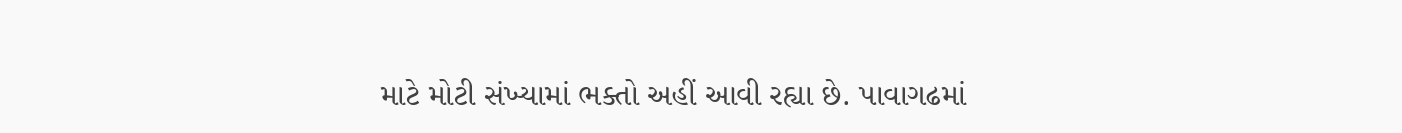માટે મોટી સંખ્યામાં ભક્તો અહીં આવી રહ્યા છે. પાવાગઢમાં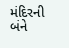મંદિરની બંને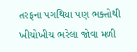તરફના પગથિયા પણ ભક્તોથી ખીચોખીચ ભરેલા જોવા મળી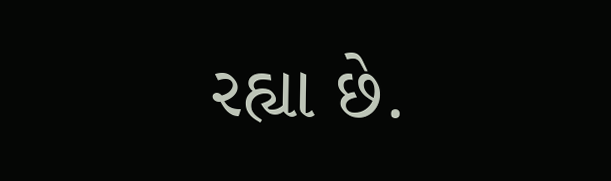રહ્યા છે.